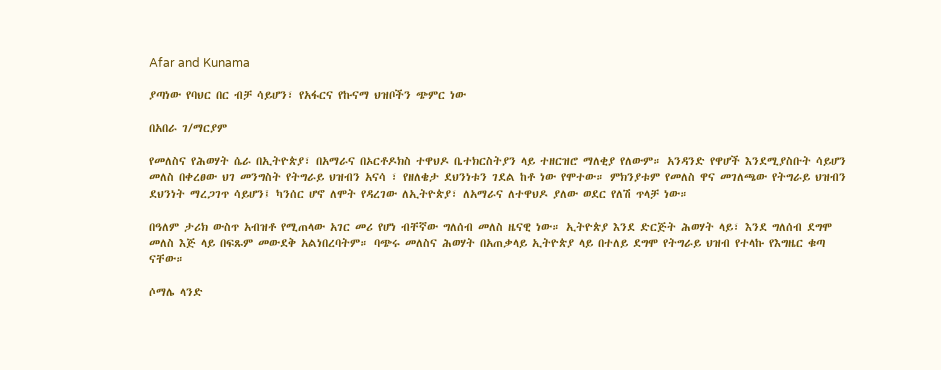Afar and Kunama

ያጣነው የባህር በር ብቻ ሳይሆን፣ የአፋርና የኩናማ ህዝቦችን ጭምር ነው

በአበራ ገ/ማርያም

የመለስና የሕወሃት ሴራ በኢትዮጵያ፣ በአማራና በኦርቶዶክስ ተዋህዶ ቤተክርስትያን ላይ ተዘርዝሮ ማለቂያ የለውም። አንዳንድ የዋሆች እንደሚያስቡት ሳይሆን መለስ በቀረፀው ህገ መንግስት የትግራይ ህዝብን አናሳ ፣ የዘለቄታ ደህንነቱን ገደል ከቶ ነው የሞተው። ምክንያቱም የመለስ ዋና መገለጫው የትግራይ ህዝብን ደህንነት ማረጋገጥ ሳይሆን፤ ካንሰር ሆኖ ለሞት የዳረገው ለኢትዮጵያ፣ ለአማራና ለተዋህዶ ያለው ወደር የለሽ ጥላቻ ነው።

በዓለም ታሪክ ውስጥ አብዝቶ የሚጠላው አገር መሪ የሆነ ብቸኛው ግለሰብ መለስ ዜናዊ ነው። ኢትዮጵያ እንደ ድርጅት ሕወሃት ላይ፣ እንደ ግለሰብ ደግሞ መለስ እጅ ላይ በፍጹም መውደቅ አልነበረባትም። ባጭሩ መለስና ሕወሃት በአጠቃላይ ኢትዮጵያ ላይ በተለይ ደግሞ የትግራይ ህዝብ የተላኩ የእግዜር ቁጣ ናቸው።

ሶማሌ ላንድ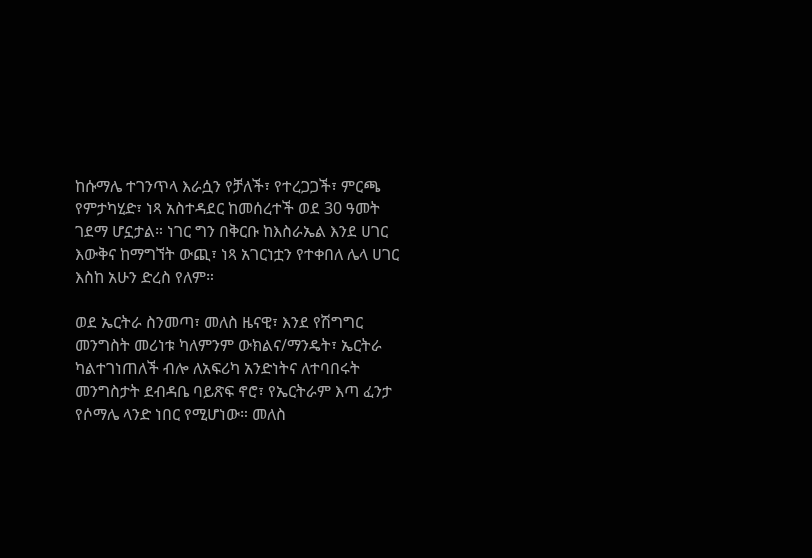ከሱማሌ ተገንጥላ እራሷን የቻለች፣ የተረጋጋች፣ ምርጫ የምታካሂድ፣ ነጻ አስተዳደር ከመሰረተች ወደ 30 ዓመት ገደማ ሆኗታል። ነገር ግን በቅርቡ ከእስራኤል እንደ ሀገር እውቅና ከማግኘት ውጪ፣ ነጻ አገርነቷን የተቀበለ ሌላ ሀገር እስከ አሁን ድረስ የለም።

ወደ ኤርትራ ስንመጣ፣ መለስ ዜናዊ፣ እንደ የሽግግር መንግስት መሪነቱ ካለምንም ውክልና/ማንዴት፣ ኤርትራ ካልተገነጠለች ብሎ ለአፍሪካ አንድነትና ለተባበሩት መንግስታት ደብዳቤ ባይጽፍ ኖሮ፣ የኤርትራም እጣ ፈንታ የሶማሌ ላንድ ነበር የሚሆነው። መለስ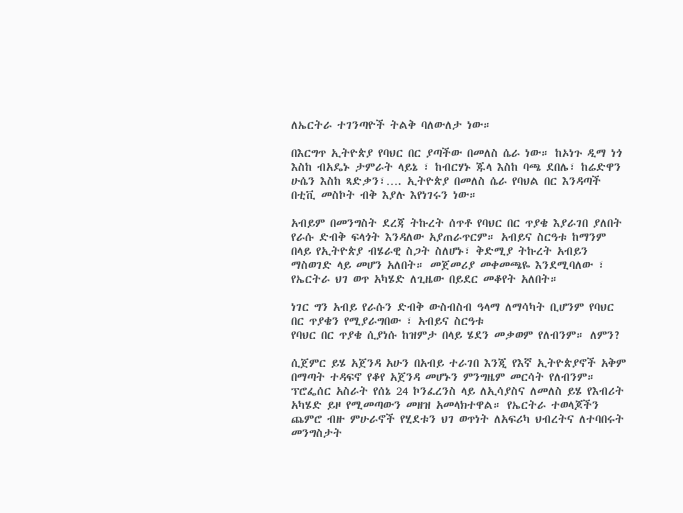ለኤርትራ ተገንጣዮች ትልቅ ባለውለታ ነው።

በእርግጥ ኢትዮጵያ የባህር በር ያጣችው በመለስ ሴራ ነው። ከኦነጉ ዲማ ነጎ እስከ ብአዴኑ ታምራት ላይኔ ፣ ከብርሃኑ ጁላ እስከ ባጫ ደበሌ፣ ከሬድዋን ሁሴን እስከ ጻድቃን፣…. ኢትዮጵያ በመለስ ሴራ የባህል በር እንዳጣች በቲቪ መስኮት ብቅ እያሉ እየነገሩን ነው።

አብይም በመንግስት ደረጃ ትኩረት ሰጥቶ የባህር በር ጥያቄ እያራገበ ያለበት የራሱ ድብቅ ፍላጎት እንዳለው አያጠራጥርም። አብይና ስርዓቱ ከማንም በላይ የኢትዮጵያ ብሄራዊ ስጋት ስለሆኑ፣ ቅድሚያ ትኩረት አብይን ማስወገድ ላይ መሆን አለበት። መጀመሪያ መቀመጫዬ እንደሚባለው ፣ የኤርትራ ህገ ወጥ አካሄድ ለጊዜው በይደር መቆየት አለበት።

ነገር ግን አብይ የራሱን ድብቅ ውስብስብ ዓላማ ለማሳካት ቢሆንም የባህር በር ጥያቄን የሚያራግበው ፣ አብይና ስርዓቱ
የባህር በር ጥያቄ ሲያነሱ ከዝምታ በላይ ሄደን መቃወም የለብንም። ለምን?

ሲጀምር ይሄ አጀንዳ አሁን በአብይ ተራገበ እንጂ የእኛ ኢትዮጵያኖች አቅም በማጣት ተዳፍኖ የቆየ አጀንዳ መሆኑን ምንግዜም መርሳት የለብንም። ፕሮፌሰር አስራት የሰኔ 24 ኮንፈረንስ ላይ ለኢሳያስና ለመለስ ይሄ የእብሪት አካሄድ ይዞ የሚመጣውን መዘዝ አመላክተዋል። የኤርትራ ተወላጆችን ጨምሮ ብዙ ምሁራኖች የሂደቱን ህገ ወጥነት ለአፍሪካ ህብረትና ለተባበሩት መንግስታት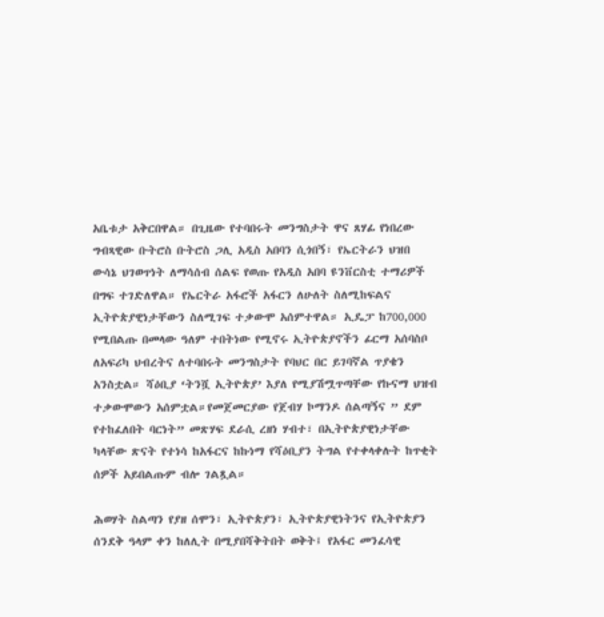አቤቱታ አቅርበዋል። በጊዜው የተባበሩት መንግስታት ዋና ጸሃፊ የነበረው ግብጻዊው ቡትሮስ ቡትሮስ ጋሊ አዲስ አበባን ሲጎበኝ፣ የኤርትራን ህዝበ ውሳኔ ህገወጥነት ለማሳሰብ ሰልፍ የወጡ የአዲስ አበባ ዩንቨርስቲ ተማሪዎች በግፍ ተገድለዋል። የኤርትራ አፋሮች አፋርን ለሁለት ስለሚከፍልና ኢትዮጵያዊነታቸውን ስለሚገፍ ተቃውሞ አሰምተዋል። ኢዴፓ ከ700,000 የሚበልጡ በመላው ዓለም ተበትነው የሚኖሩ ኢትዮጵያኖችን ፊርማ አሰባስቦ ለአፍሪካ ህብረትና ለተባበሩት መንግስታት የባህር በር ይገባኛል ጥያቄን አንስቷል። ሻዕቢያ ‘ትንሿ ኢትዮጵያ’ እያለ የሚያሽሟጥጣቸው የኩናማ ህዝብ ተቃውሞውን አሰምቷል።የመጀመርያው የጀብሃ ኮማንዶ ሰልጣኝና ” ደም የተከፈለበት ባርነት” መጽሃፍ ደራሲ ረዘነ ሃብተ፣ በኢትዮጵያዊነታቸው ካላቸው ጽናት የተነሳ ከአፋርና ከኩነማ የሻዕቢያን ትግል የተቀላቀሉት ከጥቂት ሰዎች አይበልጡም ብሎ ገልጿል።

ሕወሃት ስልጣን የያዘ ሰሞን፣ ኢትዮጵያን፣ ኢትዮጵያዊነትንና የኢትዮጵያን ሰንደቅ ዓላም ቀን ከለሊት በሚያበሻቅትበት ወቅት፤ የአፋር መንፈሳዊ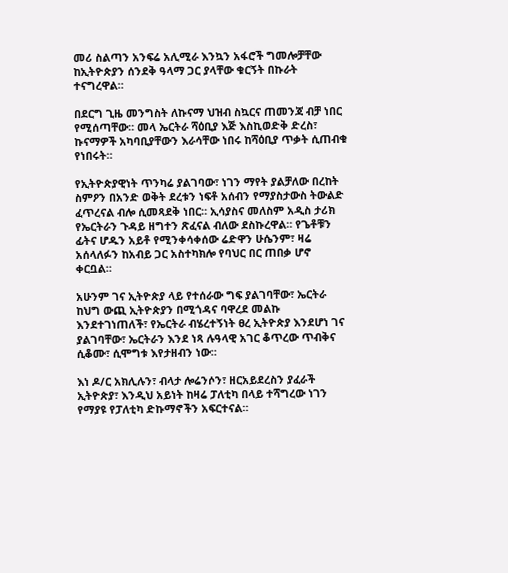መሪ ስልጣን አንፍሬ አሊሚራ እንኳን አፋሮች ግመሎቻቸው ከኢትዮጵያን ሰንደቅ ዓላማ ጋር ያላቸው ቁርኝት በኩራት ተናግረዋል።

በደርግ ጊዜ መንግስት ለኩናማ ህዝብ ስኳርና ጠመንጃ ብቻ ነበር የሚሰጣቸው። መላ ኤርትራ ሻዕቢያ እጅ እስኪወድቅ ድረስ፣ ኩናማዎች አካባቢያቸውን እራሳቸው ነበሩ ከሻዕቢያ ጥቃት ሲጠብቁ የነበሩት።

የኢትዮጵያዊነት ጥንካሬ ያልገባው፣ ነገን ማየት ያልቻለው በረከት ስምዖን በአንድ ወቅት ደረቱን ነፍቶ አሰብን የማያስታውስ ትውልድ ፈጥረናል ብሎ ሲመጻደቅ ነበር። ኢሳያስና መለስም አዲስ ታሪክ የኤርትራን ጉዳይ ዘግተን ጽፈናል ብለው ደስኩረዋል። የጌቶቹን ፊትና ሆዱን አይቶ የሚንቀሳቀሰው ሬድዋን ሁሴንም፣ ዛሬ አሰላለፉን ከአብይ ጋር አስተካክሎ የባህር በር ጠበቃ ሆኖ ቀርቧል።

አሁንም ገና ኢትዮጵያ ላይ የተሰራው ግፍ ያልገባቸው፣ ኤርትራ ከህግ ውጪ ኢትዮጵያን በሚጎዳና ባዋረደ መልኩ እንደተገነጠለች፣ የኤርትራ ብሄረተኝነት ፀረ ኢትዮጵያ እንደሆነ ገና ያልገባቸው፣ ኤርትራን እንደ ነጻ ሉዓላዊ አገር ቆጥረው ጥብቅና ሲቆሙ፣ ሲሞግቱ እየታዘብን ነው።

እነ ዶ/ር አክሊሉን፣ ብላታ ሎሬንሶን፣ ዘርአይደረስን ያፈራች ኢትዮጵያ፣ እንዲህ አይነት ከዛሬ ፓለቲካ በላይ ተሻግረው ነገን የማያዩ የፓለቲካ ድኩማኖችን አፍርተናል።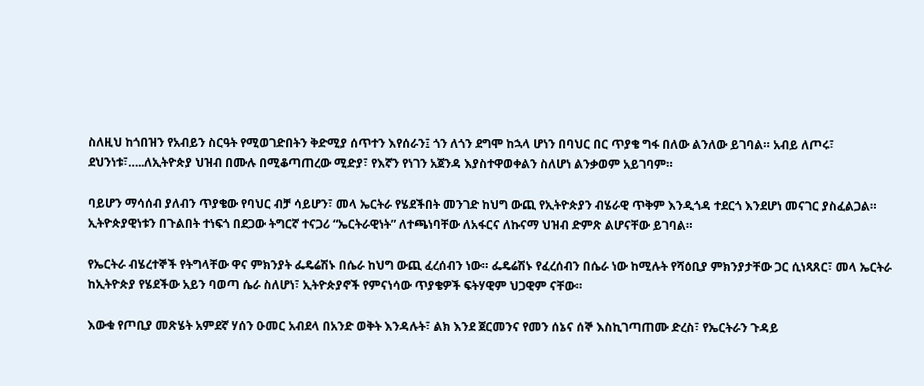ስለዚህ ከጎበዝን የአብይን ስርዓት የሚወገድበትን ቅድሚያ ሰጥተን እየሰራን፤ ጎን ለጎን ደግሞ ከኋላ ሆነን በባህር በር ጥያቄ ግፋ በለው ልንለው ይገባል። አብይ ለጦሩ፣ ደህንነቱ፣…..ለኢትዮጵያ ህዝብ በሙሉ በሚቆጣጠረው ሚድያ፣ የእኛን የነገን አጀንዳ እያስተዋወቀልን ስለሆነ ልንቃወም አይገባም።

ባይሆን ማሳሰብ ያለብን ጥያቄው የባህር ብቻ ሳይሆን፣ መላ ኤርትራ የሄደችበት መንገድ ከህግ ውጪ የኢትዮጵያን ብሄራዊ ጥቅም እንዲጎዳ ተደርጎ እንደሆነ መናገር ያስፈልጋል። ኢትዮጵያዊነቱን በጉልበት ተነፍጎ በደጋው ትግርኛ ተናጋሪ “ኤርትራዊነት” ለተጫነባቸው ለአፋርና ለኩናማ ህዝብ ድምጽ ልሆናቸው ይገባል።

የኤርትራ ብሄረተኞች የትግላቸው ዋና ምክንያት ፌዴሬሽኑ በሴራ ከህግ ውጪ ፈረሰብን ነው። ፌዴሬሽኑ የፈረሰብን በሴራ ነው ከሚሉት የሻዕቢያ ምክንያታቸው ጋር ሲነጻጸር፣ መላ ኤርትራ ከኢትዮጵያ የሄደችው አይን ባወጣ ሴራ ስለሆነ፣ ኢትዮጵያኖች የምናነሳው ጥያቄዎች ፍትሃዊም ህጋዊም ናቸው።

እውቁ የጦቢያ መጽሄት አምደኛ ሃሰን ዑመር አብደላ በአንድ ወቅት እንዳሉት፣ ልክ እንደ ጀርመንና የመን ሰኔና ሰኞ እስኪገጣጠሙ ድረስ፣ የኤርትራን ጉዳይ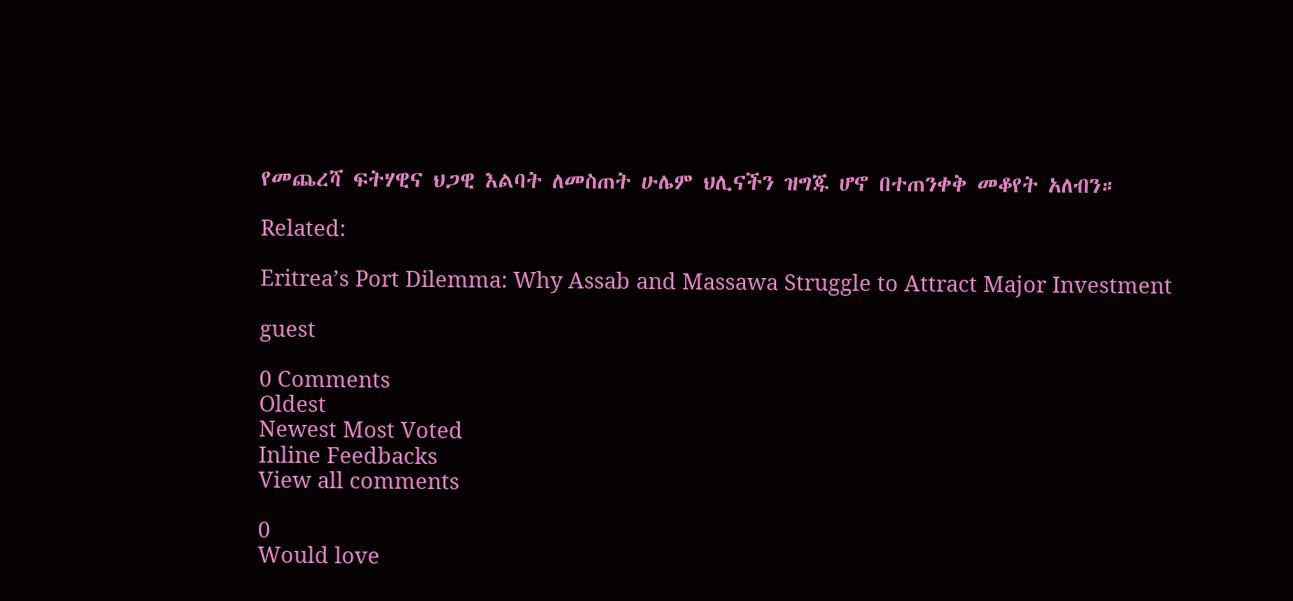የመጨረሻ ፍትሃዊና ህጋዊ እልባት ለመስጠት ሁሌም ህሊናችን ዝግጁ ሆኖ በተጠንቀቅ መቆየት አለብን።

Related:

Eritrea’s Port Dilemma: Why Assab and Massawa Struggle to Attract Major Investment

guest

0 Comments
Oldest
Newest Most Voted
Inline Feedbacks
View all comments

0
Would love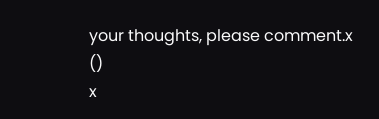your thoughts, please comment.x
()
x